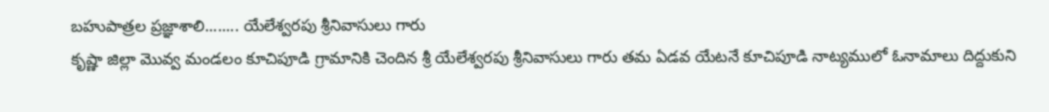బహుపాత్రల ప్రజ్ఞాశాలి........ యేలేశ్వరపు శ్రీనివాసులు గారు
కృష్ణా జిల్లా మొవ్వ మండలం కూచిపూడి గ్రామానికి చెందిన శ్రీ యేలేశ్వరపు శ్రీనివాసులు గారు తమ ఏడవ యేటనే కూచిపూడి నాట్యములో ఓనామాలు దిద్దుకుని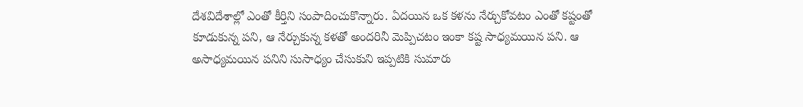దేశవిదేశాల్లో ఎంతో కీర్తిని సంపాదించుకొన్నారు. ఏదయిన ఒక కళను నేర్చుకోవటం ఎంతో కష్టంతో కూడుకున్న పని, ఆ నేర్చుకున్న కళతో అందరినీ మెప్పిచటం ఇంకా కష్ట సాధ్యమయిన పని. ఆ అసాధ్యమయిన పనిని సుసాధ్యం చేసుకుని ఇప్పటికి సుమారు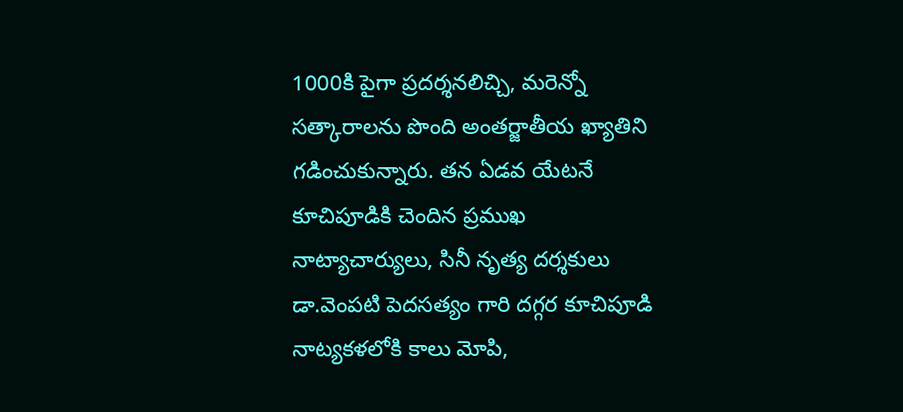1000కి పైగా ప్రదర్శనలిచ్చి, మరెన్నో సత్కారాలను పొంది అంతర్జాతీయ ఖ్యాతిని గడించుకున్నారు. తన ఏడవ యేటనే కూచిపూడికి చెందిన ప్రముఖ నాట్యాచార్యులు, సినీ నృత్య దర్శకులు డా.వెంపటి పెదసత్యం గారి దగ్గర కూచిపూడి నాట్యకళలోకి కాలు మోపి,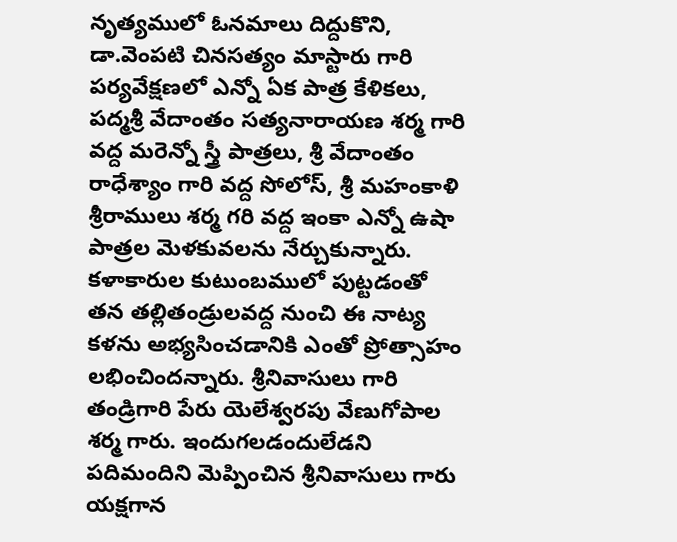నృత్యములో ఓనమాలు దిద్దుకొని, డా.వెంపటి చినసత్యం మాస్టారు గారి పర్యవేక్షణలో ఎన్నో ఏక పాత్ర కేళికలు, పద్మశ్రీ వేదాంతం సత్యనారాయణ శర్మ గారి వద్ద మరెన్నో స్త్రీ పాత్రలు, శ్రీ వేదాంతం రాధేశ్యాం గారి వద్ద సోలోస్, శ్రీ మహంకాళి శ్రీరాములు శర్మ గరి వద్ద ఇంకా ఎన్నో ఉషా పాత్రల మెళకువలను నేర్చుకున్నారు.
కళాకారుల కుటుంబములో పుట్టడంతో తన తల్లితండ్రులవద్ద నుంచి ఈ నాట్య కళను అభ్యసించడానికి ఎంతో ప్రోత్సాహం లభించిందన్నారు. శ్రీనివాసులు గారి తండ్రిగారి పేరు యెలేశ్వరపు వేణుగోపాల శర్మ గారు. ఇందుగలడందులేడని పదిమందిని మెప్పించిన శ్రీనివాసులు గారు యక్షగాన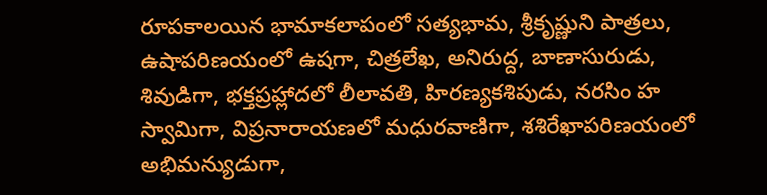రూపకాలయిన భామాకలాపంలో సత్యభామ, శ్రీకృష్ణుని పాత్రలు, ఉషాపరిణయంలో ఉషగా, చిత్రలేఖ, అనిరుద్ద, బాణాసురుడు, శివుడిగా, భక్తప్రహ్లాదలో లీలావతి, హిరణ్యకశిపుడు, నరసిం హ స్వామిగా, విప్రనారాయణలో మధురవాణిగా, శశిరేఖాపరిణయంలో అభిమన్యుడుగా,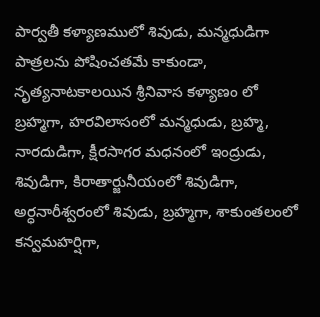పార్వతీ కళ్యాణములో శివుడు, మన్మధుడిగా పాత్రలను పోషించతమే కాకుండా, నృత్యనాటకాలయిన శ్రీనివాస కళ్యాణం లో బ్రహ్మగా, హరవిలాసంలో మన్మధుడు, బ్రహ్మ, నారదుడిగా, క్షీరసాగర మధనంలో ఇంద్రుడు, శివుడిగా, కిరాతార్జునీయంలో శివుడిగా, అర్ధనారీశ్వరంలో శివుడు, బ్రహ్మగా, శాకుంతలంలో కన్వమహర్షిగా,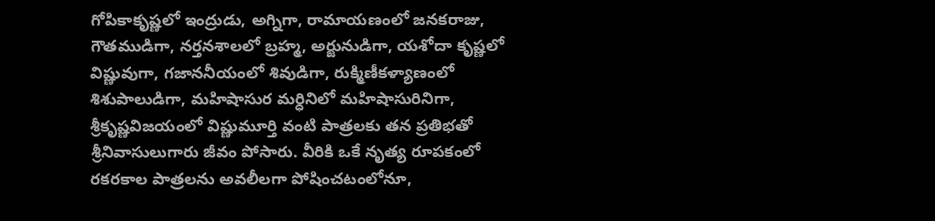గోపికాకృష్ణలో ఇంద్రుడు, అగ్నిగా, రామాయణంలో జనకరాజు, గౌతముడిగా, నర్తనశాలలో బ్రహ్మ, అర్జునుడిగా, యశోదా కృష్ణలో విష్ణువుగా, గజాననీయంలో శివుడిగా, రుక్మిణీకళ్యాణంలో శిశుపాలుడిగా, మహిషాసుర మర్ధినిలో మహిషాసురినిగా, శ్రీకృష్ణవిజయంలో విష్ణుమూర్తి వంటి పాత్రలకు తన ప్రతిభతో శ్రీనివాసులుగారు జీవం పోసారు. వీరికి ఒకే నృత్య రూపకంలో రకరకాల పాత్రలను అవలీలగా పోషించటంలోనూ,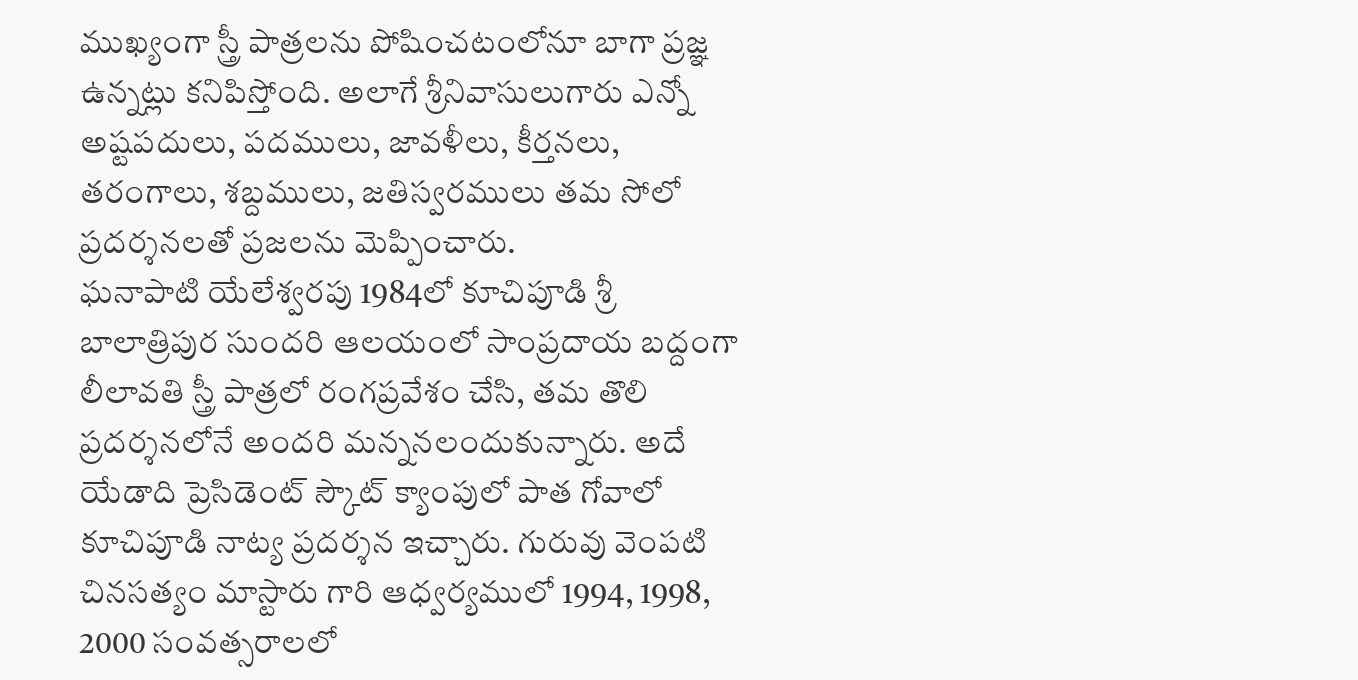ముఖ్యంగా స్త్రీ పాత్రలను పోషించటంలోనూ బాగా ప్రజ్ఞ ఉన్నట్లు కనిపిస్తోంది. అలాగే శ్రీనివాసులుగారు ఎన్నో అష్టపదులు, పదములు, జావళీలు, కీర్తనలు, తరంగాలు, శబ్దములు, జతిస్వరములు తమ సోలో ప్రదర్శనలతో ప్రజలను మెప్పించారు.
ఘనాపాటి యేలేశ్వరపు 1984లో కూచిపూడి శ్రీ బాలాత్రిపుర సుందరి ఆలయంలో సాంప్రదాయ బద్దంగా లీలావతి స్త్రీ పాత్రలో రంగప్రవేశం చేసి, తమ తొలి ప్రదర్శనలోనే అందరి మన్ననలందుకున్నారు. అదే యేడాది ప్రెసిడెంట్ స్కౌట్ క్యాంపులో పాత గోవాలో కూచిపూడి నాట్య ప్రదర్శన ఇచ్చారు. గురువు వెంపటి చినసత్యం మాస్టారు గారి ఆధ్వర్యములో 1994, 1998, 2000 సంవత్సరాలలో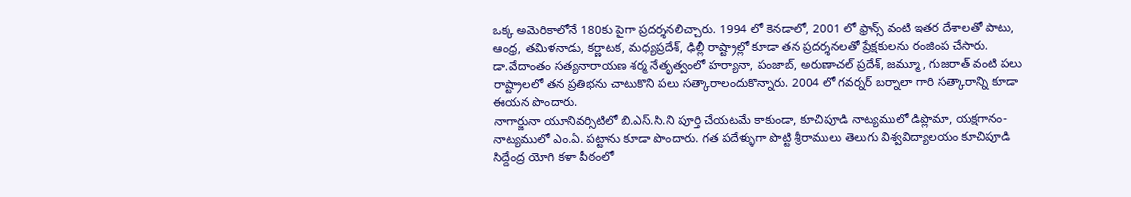ఒక్క అమెరికాలోనే 180కు పైగా ప్రదర్శనలిచ్చారు. 1994 లో కెనడాలో, 2001 లో ఫ్రాన్స్ వంటి ఇతర దేశాలతో పాటు, ఆంధ్ర, తమిళనాడు, కర్ణాటక, మధ్యప్రదేశ్, ఢిల్లీ రాష్ట్రాల్లో కూడా తన ప్రదర్శనలతో ప్రేక్షకులను రంజింప చేసారు. డా.వేదాంతం సత్యనారాయణ శర్మ నేతృత్వంలో హర్యానా, పంజాబ్, అరుణాచల్ ప్రదేశ్, జమ్మూ, గుజరాత్ వంటి పలు రాష్ట్రాలలో తన ప్రతిభను చాటుకొని పలు సత్కారాలందుకొన్నారు. 2004 లో గవర్నర్ బర్నాలా గారి సత్కారాన్ని కూడా ఈయన పొందారు.
నాగార్జునా యూనివర్సిటిలో బి.ఎస్.సి.ని పూర్తి చేయటమే కాకుండా, కూచిపూడి నాట్యములో డిప్లొమా, యక్షగానం-నాట్యములో ఎం.ఏ. పట్టాను కూడా పొందారు. గత పదేళ్ళుగా పొట్టి శ్రీరాములు తెలుగు విశ్వవిద్యాలయం కూచిపూడి సిద్దేంద్ర యోగి కళా పీఠంలో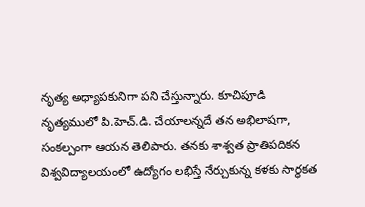నృత్య అధ్యాపకునిగా పని చేస్తున్నారు. కూచిపూడి నృత్యములో పి.హెచ్.డి. చేయాలన్నదే తన అభిలాషగా, సంకల్పంగా ఆయన తెలిపారు. తనకు శాశ్వత ప్రాతిపదికన విశ్వవిద్యాలయంలో ఉద్యోగం లభిస్తే నేర్చుకున్న కళకు సార్ధకత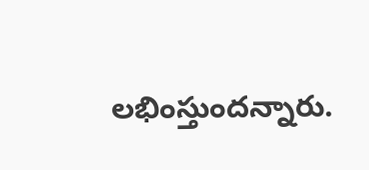లభింస్తుందన్నారు.